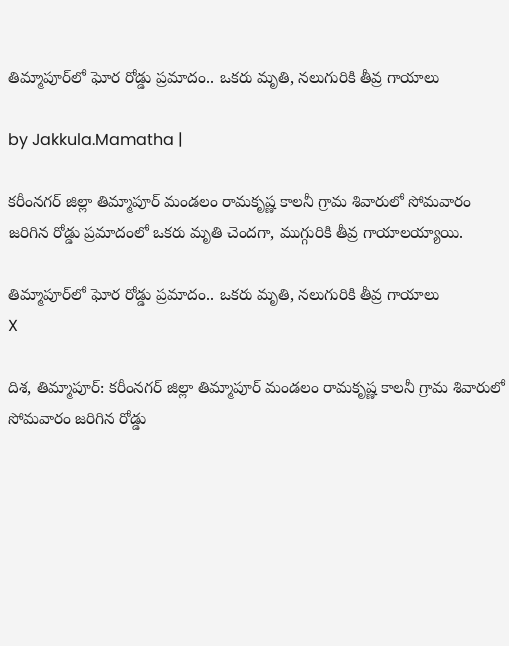తిమ్మాపూర్‌లో ఘోర రోడ్డు ప్రమాదం.. ఒకరు మృతి, నలుగురికి తీవ్ర గాయాలు

by Jakkula.Mamatha |

కరీంనగర్ జిల్లా తిమ్మాపూర్ మండలం రామకృష్ణ కాలనీ గ్రామ శివారులో సోమవారం జరిగిన రోడ్డు ప్రమాదంలో ఒకరు మృతి చెందగా, ముగ్గురికి తీవ్ర గాయాలయ్యాయి.

తిమ్మాపూర్‌లో ఘోర రోడ్డు ప్రమాదం.. ఒకరు మృతి, నలుగురికి తీవ్ర గాయాలు
X

దిశ, తిమ్మాపూర్: కరీంనగర్ జిల్లా తిమ్మాపూర్ మండలం రామకృష్ణ కాలనీ గ్రామ శివారులో సోమవారం జరిగిన రోడ్డు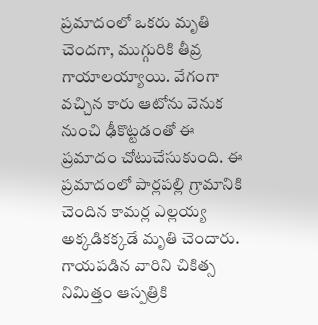ప్రమాదంలో ఒకరు మృతి చెందగా, ముగ్గురికి తీవ్ర గాయాలయ్యాయి. వేగంగా వచ్చిన కారు ఆటోను వెనుక నుంచి ఢీకొట్టడంతో ఈ ప్రమాదం చోటుచేసుకుంది. ఈ ప్రమాదంలో పార్లపల్లి గ్రామానికి చెందిన కామర్ల ఎల్లయ్య అక్కడికక్కడే మృతి చెందారు. గాయపడిన వారిని చికిత్స నిమిత్తం ఆస్పత్రికి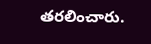తరలించారు.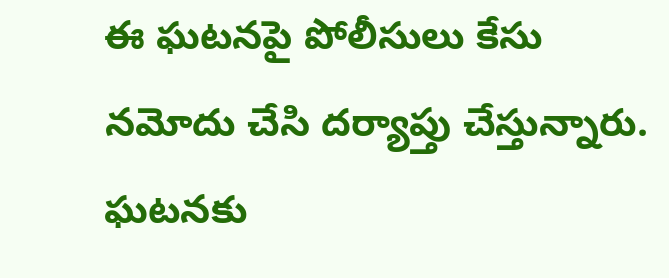ఈ ఘటనపై పోలీసులు కేసు నమోదు చేసి దర్యాప్తు చేస్తున్నారు. ఘటనకు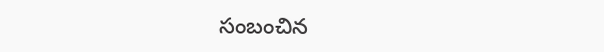సంబంచిన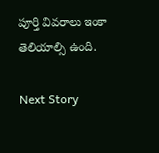పూర్తి వివరాలు ఇంకా తెలియాల్సి ఉంది.

Next Story